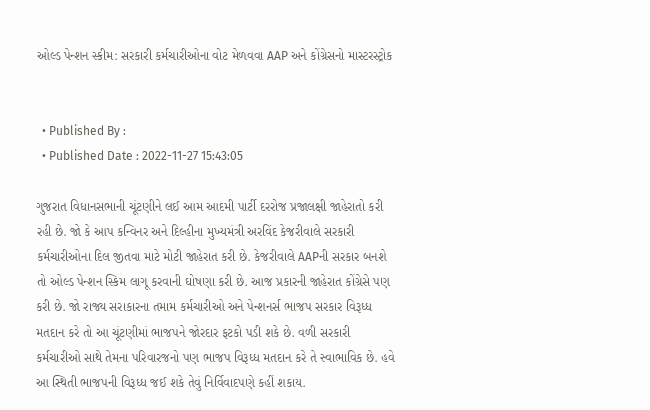ઓલ્ડ પેન્શન સ્કીમ: સરકારી કર્મચારીઓના વોટ મેળવવા AAP અને કોંગ્રેસનો માસ્ટરસ્ટ્રોક


  • Published By :
  • Published Date : 2022-11-27 15:43:05

ગુજરાત વિધાનસભાની ચૂંટણીને લઈ આમ આદમી પાર્ટી દરરોજ પ્રજાલક્ષી જાહેરાતો કરી રહી છે. જો કે આપ કન્વિનર અને દિલ્હીના મુખ્યમંત્રી અરવિંદ કેજરીવાલે સરકારી કર્મચારીઓના દિલ જીતવા માટે મોટી જાહેરાત કરી છે. કેજરીવાલે AAPની સરકાર બનશે તો ઓલ્ડ પેન્શન સ્કિમ લાગૂ કરવાની ઘોષણા કરી છે. આજ પ્રકારની જાહેરાત કોંગ્રેસે પણ કરી છે. જો રાજ્ય સરાકારના તમામ કર્મચારીઓ અને પેન્શનર્સ ભાજપ સરકાર વિરૂધ્ધ મતદાન કરે તો આ ચૂંટણીમાં ભાજપને જોરદાર ફટકો પડી શકે છે. વળી સરકારી કર્મચારીઓ સાથે તેમના પરિવારજનો પણ ભાજપ વિરૂધ્ધ મતદાન કરે તે સ્વાભાવિક છે. હવે આ સ્થિતી ભાજપની વિરૂધ્ધ જઈ શકે તેવું નિર્વિવાદપણે કહીં શકાય.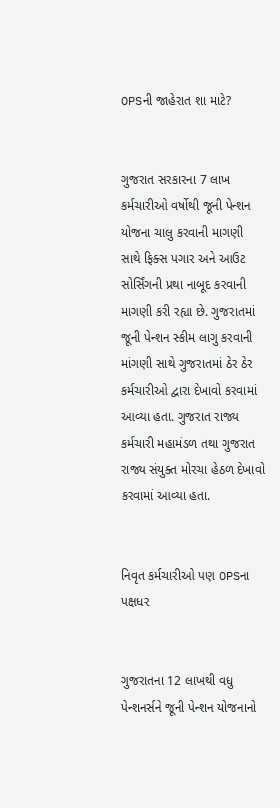OPSની જાહેરાત શા માટે?


ગુજરાત સરકારના 7 લાખ કર્મચારીઓ વર્ષોથી જૂની પેન્શન યોજના ચાલુ કરવાની માગણી સાથે ફિક્સ પગાર અને આઉટ સોર્સિંગની પ્રથા નાબૂદ કરવાની માગણી કરી રહ્યા છે. ગુજરાતમાં જૂની પેન્શન સ્કીમ લાગુ કરવાની માંગણી સાથે ગુજરાતમાં ઠેર ઠેર કર્મચારીઓ દ્વારા દેખાવો કરવામાં આવ્યા હતા. ગુજરાત રાજ્ય કર્મચારી મહામંડળ તથા ગુજરાત રાજ્ય સંયુક્ત મોરચા હેઠળ દેખાવો કરવામાં આવ્યા હતા.


નિવૃત કર્મચારીઓ પણ OPSના પક્ષધર


ગુજરાતના 12 લાખથી વધુ પેન્શનર્સને જૂની પેન્શન યોજનાનો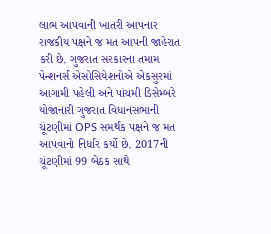લાભ આપવાની ખાતરી આપનાર રાજકીય પક્ષને જ મત આપની જાહેરાત કરી છે. ગુજરાત સરકારના તમામ પેન્શનર્સ એસોસિયેશનોએ એકસુરમાં આગામી પહેલી અને પાંચમી ડિસેમ્બરે યોજાનારી ગુજરાત વિધાનસભાની ચૂંટણીમાં OPS સમર્થક પક્ષને જ મત આપવાનો નિર્ધાર કર્યો છે. 2017ની ચૂંટણીમાં 99 બેઠક સાથે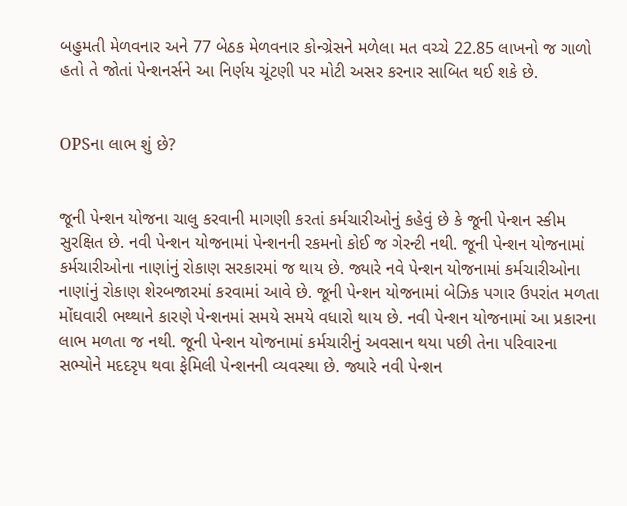બહુમતી મેળવનાર અને 77 બેઠક મેળવનાર કોન્ગ્રેસને મળેલા મત વચ્ચે 22.85 લાખનો જ ગાળો હતો તે જોતાં પેન્શનર્સને આ નિર્ણય ચૂંટણી પર મોટી અસર કરનાર સાબિત થઈ શકે છે.


OPSના લાભ શું છે?


જૂની પેન્શન યોજના ચાલુ કરવાની માગણી કરતાં કર્મચારીઓનું કહેવું છે કે જૂની પેન્શન સ્કીમ સુરક્ષિત છે. નવી પેન્શન યોજનામાં પેન્શનની રકમનો કોઈ જ ગેરન્ટી નથી. જૂની પેન્શન યોજનામાં કર્મચારીઓના નાણાંનું રોકાણ સરકારમાં જ થાય છે. જ્યારે નવે પેન્શન યોજનામાં કર્મચારીઓના નાણાંનું રોકાણ શેરબજારમાં કરવામાં આવે છે. જૂની પેન્શન યોજનામાં બેઝિક પગાર ઉપરાંત મળતા મોંઘવારી ભથ્થાને કારણે પેન્શનમાં સમયે સમયે વધારો થાય છે. નવી પેન્શન યોજનામાં આ પ્રકારના લાભ મળતા જ નથી. જૂની પેન્શન યોજનામાં કર્મચારીનું અવસાન થયા પછી તેના પરિવારના સભ્યોને મદદરૃપ થવા ફેમિલી પેન્શનની વ્યવસ્થા છે. જ્યારે નવી પેન્શન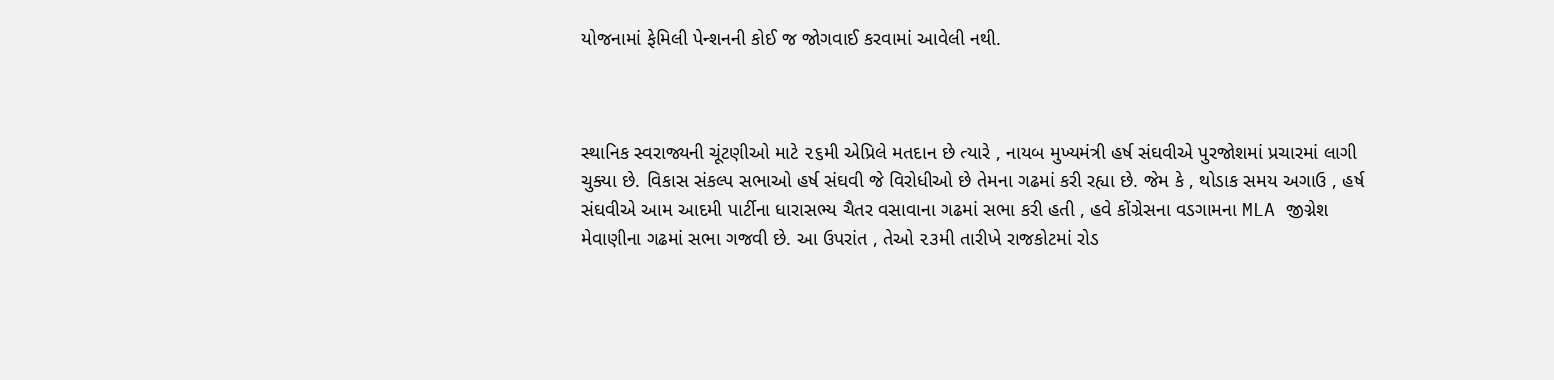યોજનામાં ફેમિલી પેન્શનની કોઈ જ જોગવાઈ કરવામાં આવેલી નથી.



સ્થાનિક સ્વરાજ્યની ચૂંટણીઓ માટે ૨૬મી એપ્રિલે મતદાન છે ત્યારે , નાયબ મુખ્યમંત્રી હર્ષ સંઘવીએ પુરજોશમાં પ્રચારમાં લાગી ચુક્યા છે. વિકાસ સંકલ્પ સભાઓ હર્ષ સંઘવી જે વિરોધીઓ છે તેમના ગઢમાં કરી રહ્યા છે. જેમ કે , થોડાક સમય અગાઉ , હર્ષ સંઘવીએ આમ આદમી પાર્ટીના ધારાસભ્ય ચૈતર વસાવાના ગઢમાં સભા કરી હતી , હવે કોંગ્રેસના વડગામના MLA જીગ્નેશ મેવાણીના ગઢમાં સભા ગજવી છે. આ ઉપરાંત , તેઓ ૨૩મી તારીખે રાજકોટમાં રોડ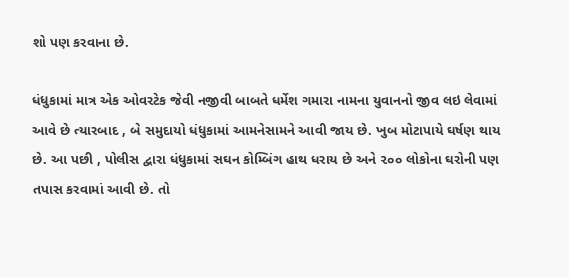શો પણ કરવાના છે.

ધંધુકામાં માત્ર એક ઓવરટેક જેવી નજીવી બાબતે ધર્મેશ ગમારા નામના યુવાનનો જીવ લઇ લેવામાં આવે છે ત્યારબાદ , બે સમુદાયો ધંધુકામાં આમનેસામને આવી જાય છે. ખુબ મોટાપાયે ઘર્ષણ થાય છે. આ પછી , પોલીસ દ્વારા ધંધુકામાં સઘન કોમ્બિંગ હાથ ધરાય છે અને ૨૦૦ લોકોના ઘરોની પણ તપાસ કરવામાં આવી છે. તો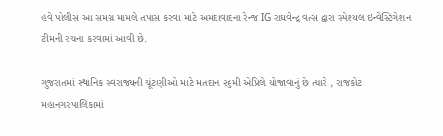હવે પોલીસ આ સમગ્ર મામલે તપાસ કરવા માટે અમદાવાદના રેન્જ IG રાઘવેન્દ્ર વત્સ દ્વારા સ્પેશ્યલ ઇન્વેસ્ટિગેશન ટીમની રચના કરવામાં આવી છે.

ગુજરાતમાં સ્થાનિક સ્વરાજ્યની ચૂંટણીઓ માટે મતદાન ૨૬મી એપ્રિલે યોજાવાનું છે ત્યારે , રાજકોટ મહાનગરપાલિકામાં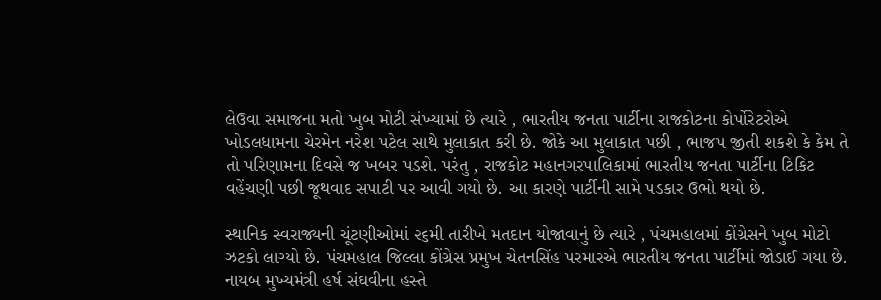લેઉવા સમાજના મતો ખુબ મોટી સંખ્યામાં છે ત્યારે , ભારતીય જનતા પાર્ટીના રાજકોટના કોર્પોરેટરોએ ખોડલધામના ચેરમેન નરેશ પટેલ સાથે મુલાકાત કરી છે. જોકે આ મુલાકાત પછી , ભાજપ જીતી શકશે કે કેમ તે તો પરિણામના દિવસે જ ખબર પડશે. પરંતુ , રાજકોટ મહાનગરપાલિકામાં ભારતીય જનતા પાર્ટીના ટિકિટ વહેંચણી પછી જૂથવાદ સપાટી પર આવી ગયો છે. આ કારણે પાર્ટીની સામે પડકાર ઉભો થયો છે.

સ્થાનિક સ્વરાજ્યની ચૂંટણીઓમાં ૨૬મી તારીખે મતદાન યોજાવાનું છે ત્યારે , પંચમહાલમાં કોંગ્રેસને ખુબ મોટો ઝટકો લાગ્યો છે. પંચમહાલ જિલ્લા કોંગ્રેસ પ્રમુખ ચેતનસિંહ પરમારએ ભારતીય જનતા પાર્ટીમાં જોડાઈ ગયા છે. નાયબ મુખ્યમંત્રી હર્ષ સંઘવીના હસ્તે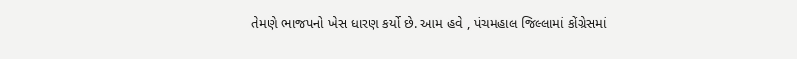તેમણે ભાજપનો ખેસ ધારણ કર્યો છે. આમ હવે , પંચમહાલ જિલ્લામાં કોંગ્રેસમાં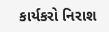કાર્યકરો નિરાશ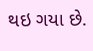થઇ ગયા છે.